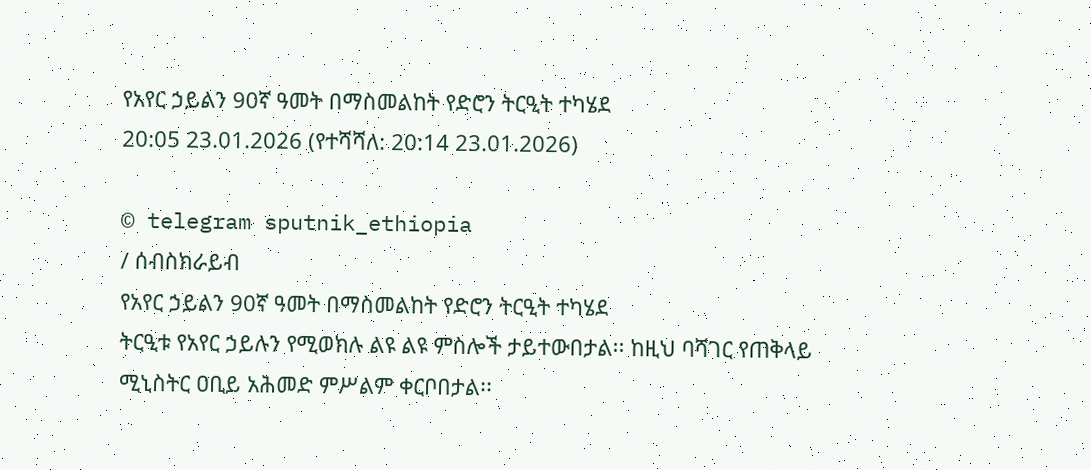የአየር ኃይልን 90ኛ ዓመት በማስመልከት የድሮን ትርዒት ተካሄደ
20:05 23.01.2026 (የተሻሻለ: 20:14 23.01.2026)

© telegram sputnik_ethiopia
/ ሰብስክራይብ
የአየር ኃይልን 90ኛ ዓመት በማስመልከት የድሮን ትርዒት ተካሄደ
ትርዒቱ የአየር ኃይሉን የሚወክሉ ልዩ ልዩ ምስሎች ታይተውበታል፡፡ ከዚህ ባሻገር የጠቅላይ ሚኒስትር ዐቢይ አሕመድ ምሥልም ቀርቦበታል፡፡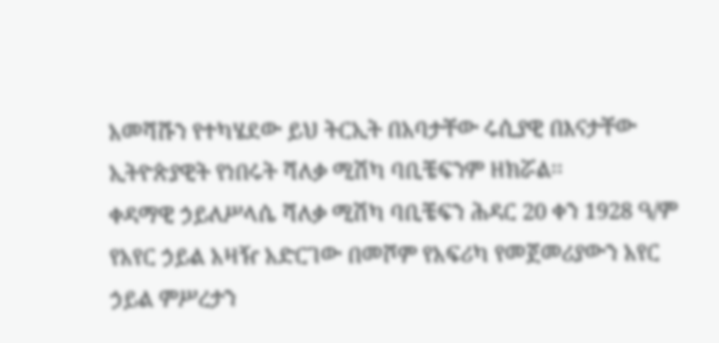አመሻሹን የተካሄደው ይህ ትርኢት በአባታቸው ሩሲያዊ በእናታቸው ኢትዮጵያዊት የነበሩት ሻለቃ ሚሽካ ባቢቼፍንም ዘክሯል፡፡
ቀዳማዊ ኃይለሥላሴ ሻለቃ ሚሽካ ባቢቼፍን ሕዳር 20 ቀን 1928 ዓ/ም የአየር ኃይል አዛዥ አድርገው በመሾም የአፍሪካ የመጀመሪያውን አየር ኃይል ምሥረታን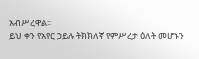አብሥረዋል፡፡
ይህ ቀን የአየር ኃይሉ ትክክለኛ የምሥረታ ዕለት መሆኑን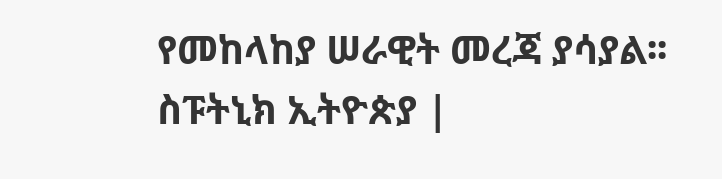የመከላከያ ሠራዊት መረጃ ያሳያል፡፡
ስፑትኒክ ኢትዮጵያ |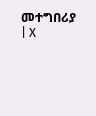መተግበሪያ | X